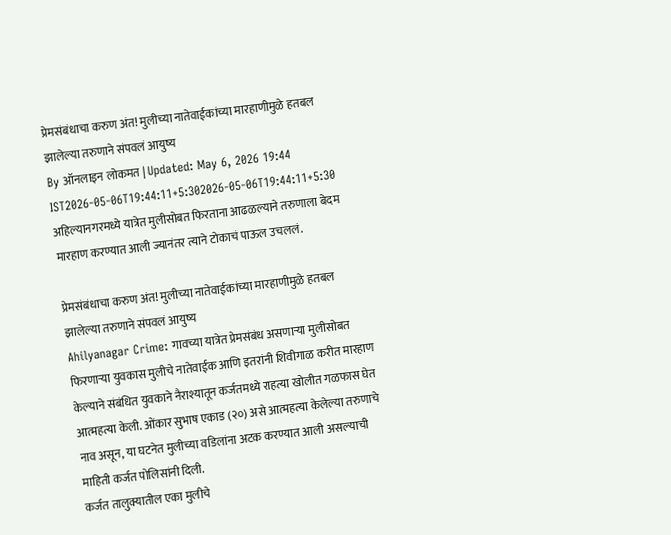प्रेमसंबंधाचा करुण अंत! मुलीच्या नातेवाईकांच्या मारहाणीमुळे हतबल झालेल्या तरुणाने संपवलं आयुष्य
By ऑनलाइन लोकमत | Updated: May 6, 2026 19:44 IST2026-05-06T19:44:11+5:302026-05-06T19:44:11+5:30
अहिल्यानगरमध्ये यात्रेत मुलीसोबत फिरताना आढळल्याने तरुणाला बेदम मारहाण करण्यात आली ज्यानंतर त्याने टोकाचं पाऊल उचललं.

प्रेमसंबंधाचा करुण अंत! मुलीच्या नातेवाईकांच्या मारहाणीमुळे हतबल झालेल्या तरुणाने संपवलं आयुष्य
Ahilyanagar Crime: गावच्या यात्रेत प्रेमसंबंध असणाऱ्या मुलीसोबत फिरणाऱ्या युवकास मुलीचे नातेवाईक आणि इतरांनी शिवीगाळ करीत मारहाण केल्याने संबंधित युवकाने नैराश्यातून कर्जतमध्ये राहत्या खोलीत गळफास घेत आत्महत्या केली. ओंकार सुभाष एकाड (२०) असे आत्महत्या केलेल्या तरुणाचे नाव असून, या घटनेत मुलीच्या वडिलांना अटक करण्यात आली असल्याची माहिती कर्जत पोलिसांनी दिली.
कर्जत तालुक्यातील एका मुलीचे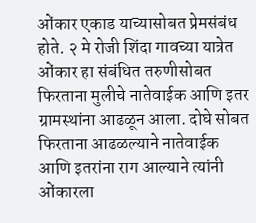ओंकार एकाड याच्यासोबत प्रेमसंबंध होते. २ मे रोजी शिंदा गावच्या यात्रेत ओंकार हा संबंधित तरुणीसोबत फिरताना मुलीचे नातेवाईक आणि इतर ग्रामस्थांना आढळून आला. दोघे सोबत फिरताना आढळल्याने नातेवाईक आणि इतरांना राग आल्याने त्यांनी ओंकारला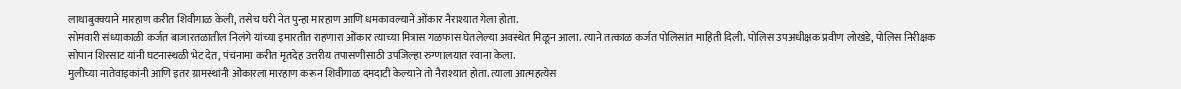लाथाबुक्क्याने मारहाण करीत शिवीगाळ केली, तसेच घरी नेत पुन्हा मारहाण आणि धमकावल्याने ओंकार नैराश्यात गेला होता.
सोमवारी संध्याकाळी कर्जत बाजारतळातील निलंगे यांच्या इमारतीत राहणारा ओंकार त्याच्या मित्रास गळफास घेतलेल्या अवस्थेत मिळून आला. त्याने तत्काळ कर्जत पोलिसांत माहिती दिली. पोलिस उपअधीक्षक प्रवीण लोखंडे, पोलिस निरीक्षक सोपान शिरसाट यांनी घटनास्थळी भेट देत, पंचनामा करीत मृतदेह उत्तरीय तपासणीसाठी उपजिल्हा रुग्णालयात रवाना केला.
मुलीच्या नातेवाइकांनी आणि इतर ग्रामस्थांनी ओंकारला मारहाण करून शिवीगाळ दमदाटी केल्याने तो नैराश्यात होता. त्याला आत्महत्येस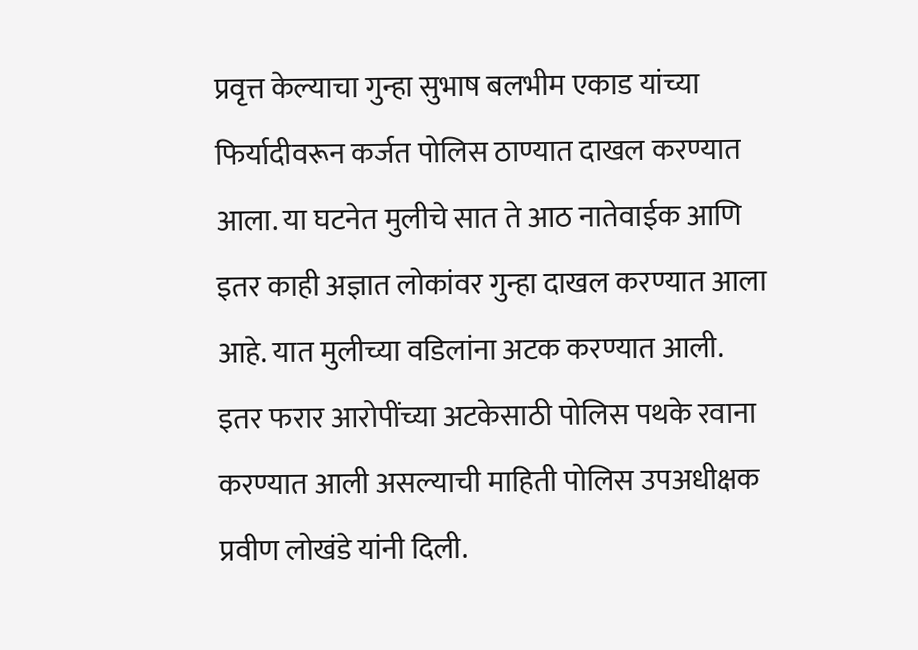प्रवृत्त केल्याचा गुन्हा सुभाष बलभीम एकाड यांच्या फिर्यादीवरून कर्जत पोलिस ठाण्यात दाखल करण्यात आला. या घटनेत मुलीचे सात ते आठ नातेवाईक आणि इतर काही अज्ञात लोकांवर गुन्हा दाखल करण्यात आला आहे. यात मुलीच्या वडिलांना अटक करण्यात आली. इतर फरार आरोपींच्या अटकेसाठी पोलिस पथके रवाना करण्यात आली असल्याची माहिती पोलिस उपअधीक्षक प्रवीण लोखंडे यांनी दिली.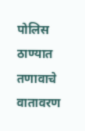पोलिस ठाण्यात तणावाचे वातावरण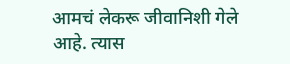आमचं लेकरू जीवानिशी गेले आहे. त्यास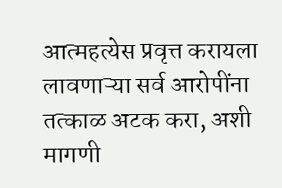आत्महत्येस प्रवृत्त करायला लावणाऱ्या सर्व आरोपींना तत्काळ अटक करा, अशी मागणी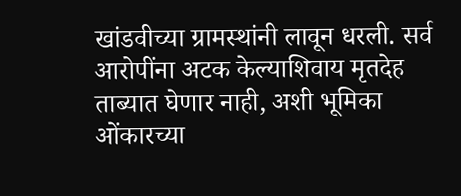खांडवीच्या ग्रामस्थांनी लावून धरली. सर्व आरोपींना अटक केल्याशिवाय मृतदेह ताब्यात घेणार नाही, अशी भूमिका ओंकारच्या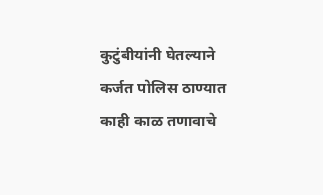कुटुंबीयांनी घेतल्याने कर्जत पोलिस ठाण्यात काही काळ तणावाचे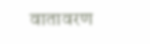वातावरण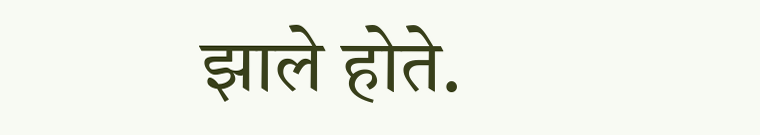झाले होते.